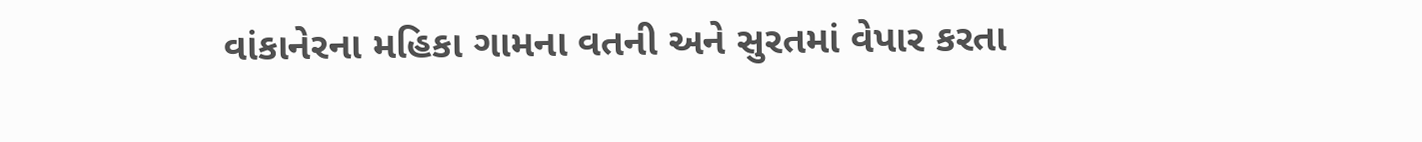વાંકાનેરના મહિકા ગામના વતની અને સુરતમાં વેપાર કરતા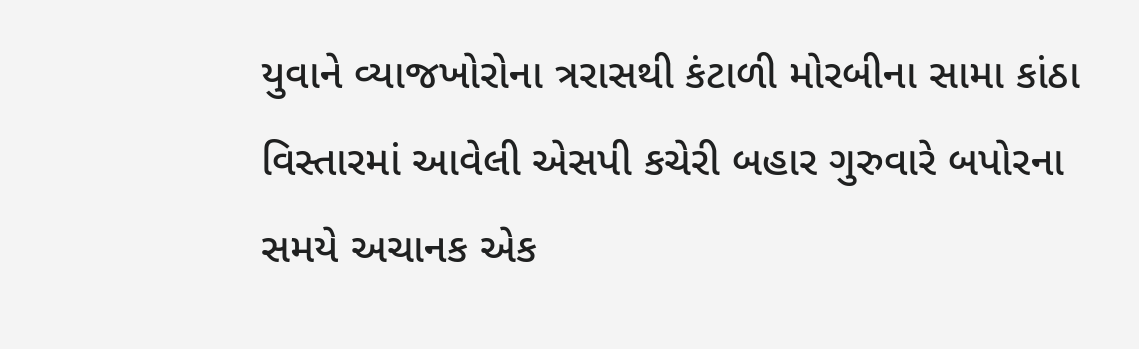યુવાને વ્યાજખોરોના ત્રરાસથી કંટાળી મોરબીના સામા કાંઠા વિસ્તારમાં આવેલી એસપી કચેરી બહાર ગુરુવારે બપોરના સમયે અચાનક એક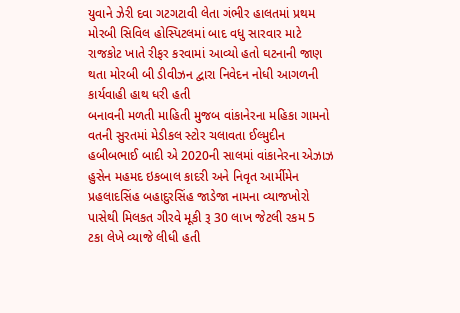યુવાને ઝેરી દવા ગટગટાવી લેતા ગંભીર હાલતમાં પ્રથમ મોરબી સિવિલ હોસ્પિટલમાં બાદ વધુ સારવાર માટે રાજકોટ ખાતે રીફર કરવામાં આવ્યો હતો ઘટનાની જાણ થતા મોરબી બી ડીવીઝન દ્વારા નિવેદન નોધી આગળની કાર્યવાહી હાથ ધરી હતી
બનાવની મળતી માહિતી મુજબ વાંકાનેરના મહિકા ગામનો વતની સુરતમાં મેડીકલ સ્ટોર ચલાવતા ઈલ્મુદીન હબીબભાઈ બાદી એ 2020ની સાલમાં વાંકાનેરના એઝાઝ હુસેન મહમદ ઇકબાલ કાદરી અને નિવૃત આર્મીમેન પ્રહલાદસિંહ બહાદુરસિંહ જાડેજા નામના વ્યાજખોરો પાસેથી મિલકત ગીરવે મૂકી રૂ 30 લાખ જેટલી રકમ 5 ટકા લેખે વ્યાજે લીધી હતી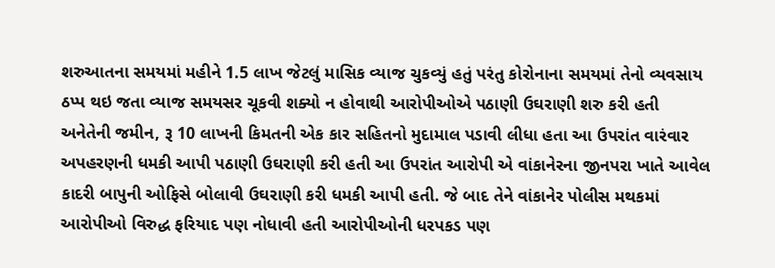શરુઆતના સમયમાં મહીને 1.5 લાખ જેટલું માસિક વ્યાજ ચુકવ્યું હતું પરંતુ કોરોનાના સમયમાં તેનો વ્યવસાય ઠપ્પ થઇ જતા વ્યાજ સમયસર ચૂકવી શક્યો ન હોવાથી આરોપીઓએ પઠાણી ઉઘરાણી શરુ કરી હતી અનેતેની જમીન, રૂ 10 લાખની કિમતની એક કાર સહિતનો મુદામાલ પડાવી લીધા હતા આ ઉપરાંત વારંવાર અપહરણની ધમકી આપી પઠાણી ઉઘરાણી કરી હતી આ ઉપરાંત આરોપી એ વાંકાનેરના જીનપરા ખાતે આવેલ કાદરી બાપુની ઓફિસે બોલાવી ઉઘરાણી કરી ધમકી આપી હતી. જે બાદ તેને વાંકાનેર પોલીસ મથકમાં આરોપીઓ વિરુદ્ધ ફરિયાદ પણ નોધાવી હતી આરોપીઓની ધરપકડ પણ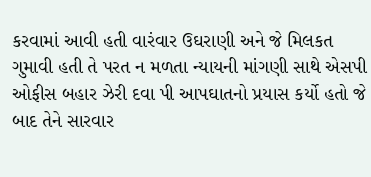કરવામાં આવી હતી વારંવાર ઉઘરાણી અને જે મિલકત ગુમાવી હતી તે પરત ન મળતા ન્યાયની માંગણી સાથે એસપી ઓફીસ બહાર ઝેરી દવા પી આપઘાતનો પ્રયાસ કર્યો હતો જે બાદ તેને સારવાર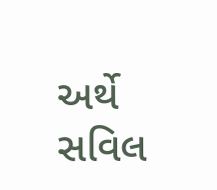અર્થે સવિલ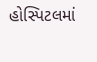હોસ્પિટલમાં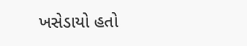ખસેડાયો હતો